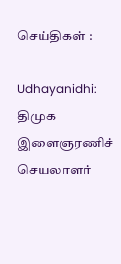செய்திகள் :

Udhayanidhi: திமுக இளைஞரணிச் செயலாளர்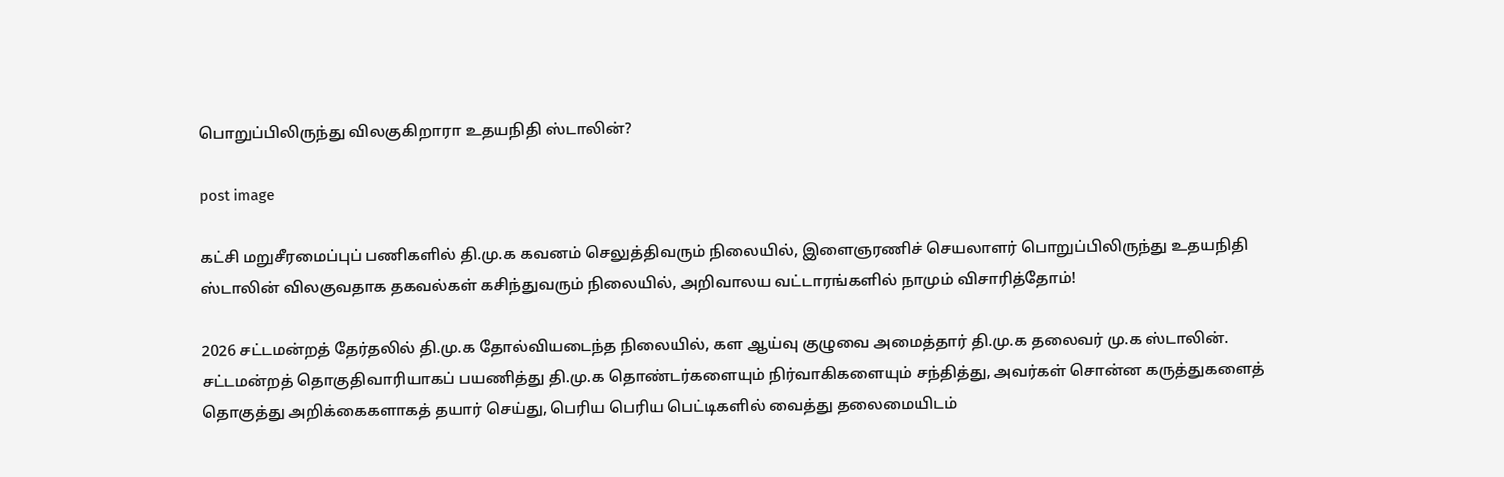பொறுப்பிலிருந்து விலகுகிறாரா உதயநிதி ஸ்டாலின்?

post image

கட்சி மறுசீரமைப்புப் பணிகளில் தி.மு.க கவனம் செலுத்திவரும் நிலையில், இளைஞரணிச் செயலாளர் பொறுப்பிலிருந்து உதயநிதி ஸ்டாலின் விலகுவதாக தகவல்கள் கசிந்துவரும் நிலையில், அறிவாலய வட்டாரங்களில் நாமும் விசாரித்தோம்!

2026 சட்டமன்றத் தேர்தலில் தி.மு.க தோல்வியடைந்த நிலையில், கள ஆய்வு குழுவை அமைத்தார் தி.மு.க தலைவர் மு.க ஸ்டாலின். சட்டமன்றத் தொகுதிவாரியாகப் பயணித்து தி.மு.க தொண்டர்களையும் நிர்வாகிகளையும் சந்தித்து, அவர்கள் சொன்ன கருத்துகளைத் தொகுத்து அறிக்கைகளாகத் தயார் செய்து, பெரிய பெரிய பெட்டிகளில் வைத்து தலைமையிடம்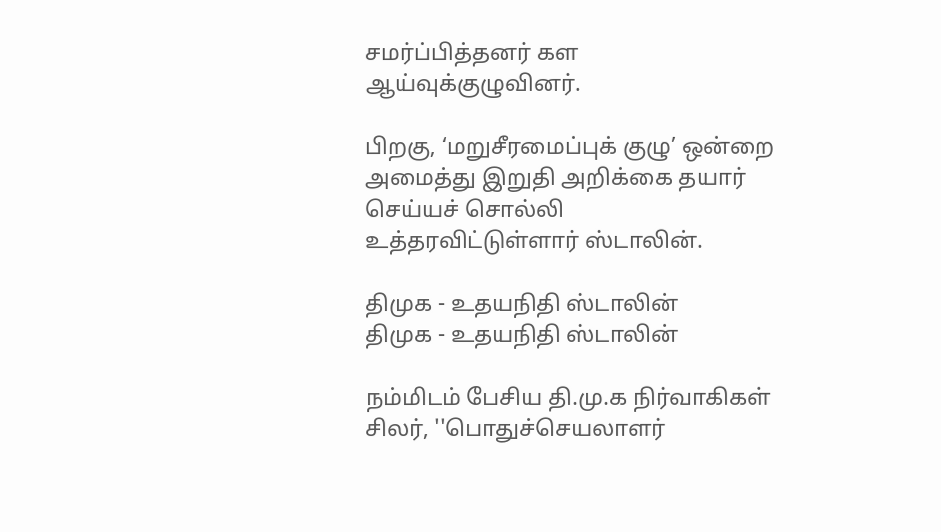சமர்ப்பித்தனர் கள ஆய்வுக்குழுவினர்.

பிறகு, ‘மறுசீரமைப்புக் குழு’ ஒன்றை அமைத்து இறுதி அறிக்கை தயார் செய்யச் சொல்லி உத்தரவிட்டுள்ளார் ஸ்டாலின்.

திமுக - உதயநிதி ஸ்டாலின்
திமுக - உதயநிதி ஸ்டாலின்

நம்மிடம் பேசிய தி.மு.க நிர்வாகிகள் சிலர், ''பொதுச்செயலாளர்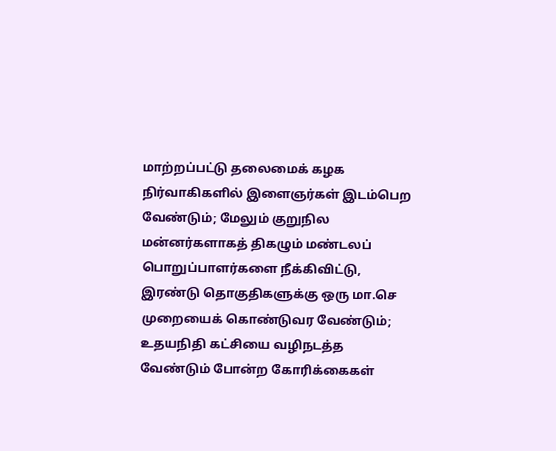மாற்றப்பட்டு தலைமைக் கழக நிர்வாகிகளில் இளைஞர்கள் இடம்பெற வேண்டும்; மேலும் குறுநில மன்னர்களாகத் திகழும் மண்டலப் பொறுப்பாளர்களை நீக்கிவிட்டு, இரண்டு தொகுதிகளுக்கு ஒரு மா.செ முறையைக் கொண்டுவர வேண்டும்; உதயநிதி கட்சியை வழிநடத்த வேண்டும் போன்ற கோரிக்கைகள்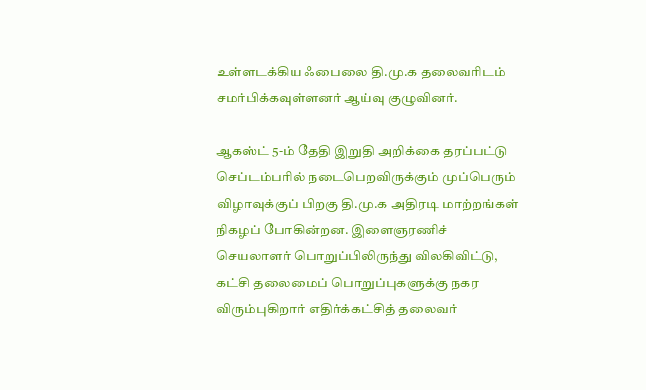உள்ளடக்கிய ஃபைலை தி.மு.க தலைவரிடம் சமர்பிக்கவுள்ளனர் ஆய்வு குழுவினர்.

ஆகஸ்ட் 5-ம் தேதி இறுதி அறிக்கை தரப்பட்டு செப்டம்பரில் நடைபெறவிருக்கும் முப்பெரும் விழாவுக்குப் பிறகு தி.மு.க அதிரடி மாற்றங்கள் நிகழப் போகின்றன. இளைஞரணிச் செயலாளர் பொறுப்பிலிருந்து விலகிவிட்டு, கட்சி தலைமைப் பொறுப்புகளுக்கு நகர விரும்புகிறார் எதிர்க்கட்சித் தலைவர்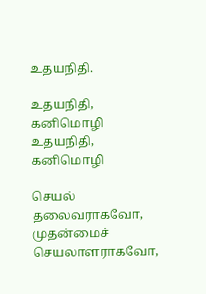உதயநிதி.

உதயநிதி, கனிமொழி
உதயநிதி, கனிமொழி

செயல் தலைவராகவோ, முதன்மைச் செயலாளராகவோ,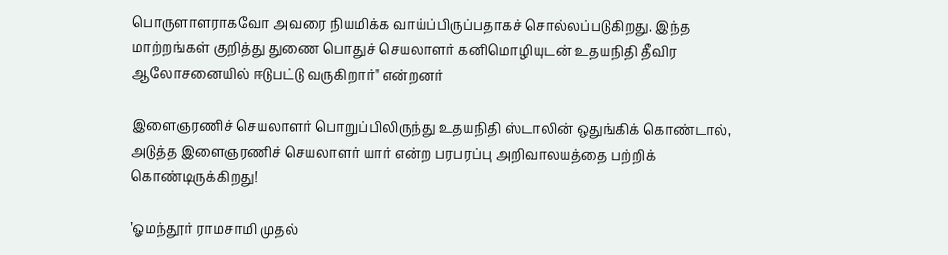பொருளாளராகவோ அவரை நியமிக்க வாய்ப்பிருப்பதாகச் சொல்லப்படுகிறது. இந்த மாற்றங்கள் குறித்து துணை பொதுச் செயலாளர் கனிமொழியுடன் உதயநிதி தீவிர ஆலோசனையில் ஈடுபட்டு வருகிறார்" என்றனர்

இளைஞரணிச் செயலாளர் பொறுப்பிலிருந்து உதயநிதி ஸ்டாலின் ஒதுங்கிக் கொண்டால், அடுத்த இளைஞரணிச் செயலாளர் யார் என்ற பரபரப்பு அறிவாலயத்தை பற்றிக் கொண்டிருக்கிறது!

’ஓமந்தூர் ராமசாமி முதல்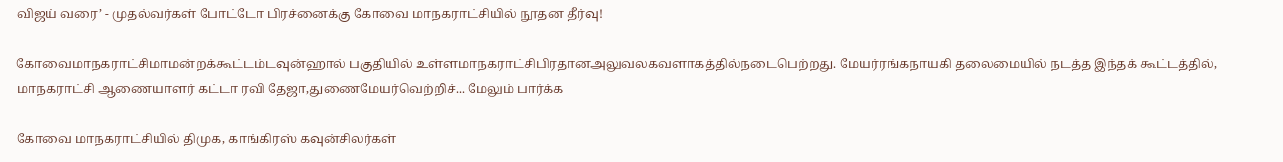விஜய் வரை’ - முதல்வர்கள் போட்டோ பிரச்னைக்கு கோவை மாநகராட்சியில் நூதன தீர்வு!

கோவைமாநகராட்சிமாமன்றக்கூட்டம்டவுன்ஹால் பகுதியில் உள்ளமாநகராட்சிபிரதானஅலுவலகவளாகத்தில்நடைபெற்றது. மேயர்ரங்கநாயகி தலைமையில் நடத்த இந்தக் கூட்டத்தில், மாநகராட்சி ஆணையாளர் கட்டா ரவி தேஜா,துணைமேயர்வெற்றிச்... மேலும் பார்க்க

கோவை மாநகராட்சியில் திமுக, காங்கிரஸ் கவுன்சிலர்கள்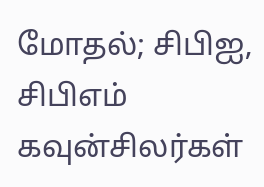மோதல்; சிபிஐ, சிபிஎம் கவுன்சிலர்கள்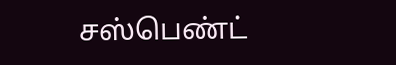சஸ்பெண்ட்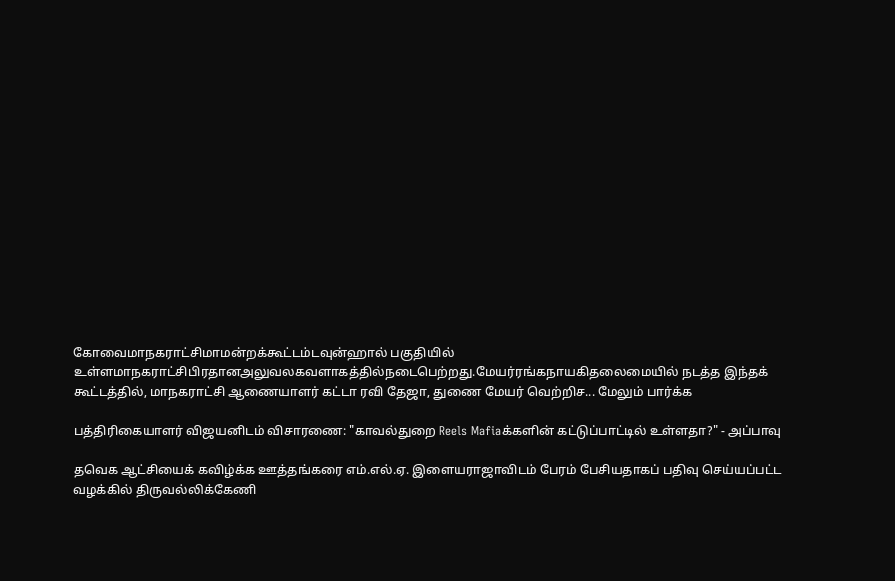கோவைமாநகராட்சிமாமன்றக்கூட்டம்டவுன்ஹால் பகுதியில் உள்ளமாநகராட்சிபிரதானஅலுவலகவளாகத்தில்நடைபெற்றது.மேயர்ரங்கநாயகிதலைமையில் நடத்த இந்தக் கூட்டத்தில், மாநகராட்சி ஆணையாளர் கட்டா ரவி தேஜா, துணை மேயர் வெற்றிச... மேலும் பார்க்க

பத்திரிகையாளர் விஜயனிடம் விசாரணை: "காவல்துறை Reels Mafiaக்களின் கட்டுப்பாட்டில் உள்ளதா?" - அப்பாவு

தவெக ஆட்சியைக் கவிழ்க்க ஊத்தங்கரை எம்.எல்.ஏ. இளையராஜாவிடம் பேரம் பேசியதாகப் பதிவு செய்யப்பட்ட வழக்கில் திருவல்லிக்கேணி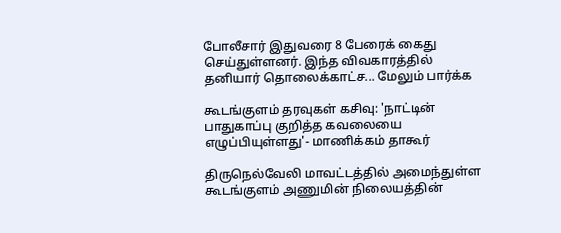போலீசார் இதுவரை 8 பேரைக் கைது செய்துள்ளனர். இந்த விவகாரத்தில் தனியார் தொலைக்காட்ச... மேலும் பார்க்க

கூடங்குளம் தரவுகள் கசிவு: 'நாட்டின் பாதுகாப்பு குறித்த கவலையை எழுப்பியுள்ளது'- மாணிக்கம் தாகூர்

திருநெல்வேலி மாவட்டத்தில் அமைந்துள்ள கூடங்குளம் அணுமின் நிலையத்தின்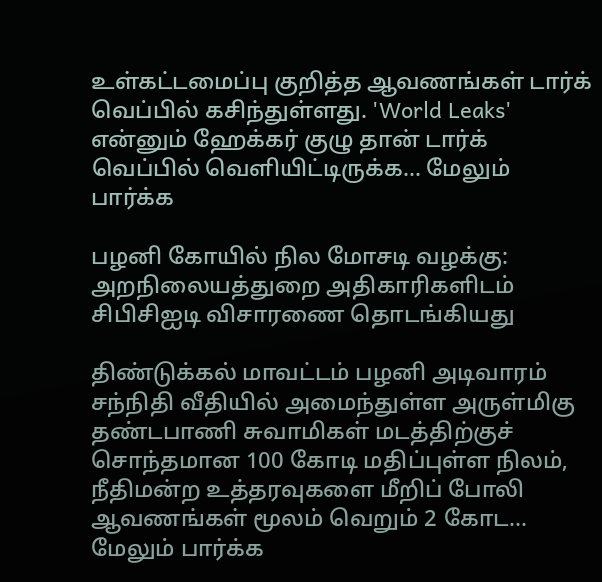உள்கட்டமைப்பு குறித்த ஆவணங்கள் டார்க் வெப்பில் கசிந்துள்ளது. 'World Leaks' என்னும் ஹேக்கர் குழு தான் டார்க் வெப்பில் வெளியிட்டிருக்க... மேலும் பார்க்க

பழனி கோயில் நில மோசடி வழக்கு: அறநிலையத்துறை அதிகாரிகளிடம் சிபிசிஐடி விசாரணை தொடங்கியது

திண்டுக்கல் மாவட்டம் பழனி அடிவாரம் சந்நிதி வீதியில் அமைந்துள்ள அருள்மிகு தண்டபாணி சுவாமிகள் மடத்திற்குச் சொந்தமான 100 கோடி மதிப்புள்ள நிலம், நீதிமன்ற உத்தரவுகளை மீறிப் போலி ஆவணங்கள் மூலம் வெறும் 2 கோட... மேலும் பார்க்க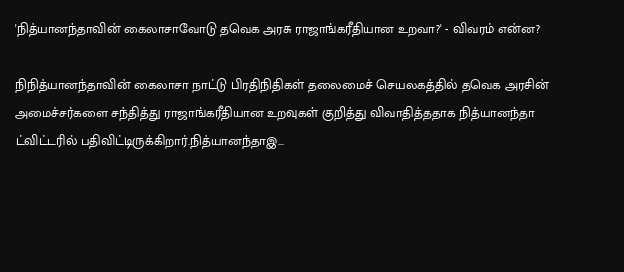'நித்யானந்தாவின் கைலாசாவோடு தவெக அரசு ராஜாங்கரீதியான உறவா?' - விவரம் என்ன?

நிநித்யானந்தாவின் கைலாசா நாட்டு பிரதிநிதிகள் தலைமைச் செயலகத்தில் தவெக அரசின் அமைச்சர்களை சந்தித்து ராஜாங்கரீதியான உறவுகள் குறித்து விவாதித்ததாக நித்யானந்தா ட்விட்டரில் பதிவிட்டிருக்கிறார்.நித்யானந்தாஇ...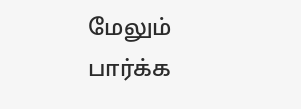மேலும் பார்க்க